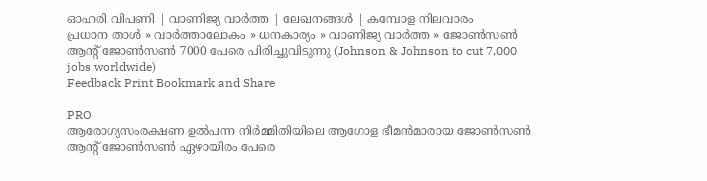ഓഹരി വിപണി | വാണിജ്യ വാര്‍ത്ത | ലേഖനങ്ങള്‍ | കമ്പോള നിലവാരം
പ്രധാന താള്‍ » വാര്‍ത്താലോകം » ധനകാര്യം » വാണിജ്യ വാര്‍ത്ത » ജോണ്‍സണ്‍ ആന്‍റ് ജോണ്‍സണ്‍ 7000 പേരെ പിരിച്ചുവിടുന്നു (Johnson & Johnson to cut 7,000 jobs worldwide)
Feedback Print Bookmark and Share

PRO
ആരോഗ്യസംരക്ഷണ ഉല്‍‌പന്ന നിര്‍മ്മിതിയിലെ ആഗോള ഭീമന്‍‌മാരായ ജോണ്‍സണ്‍ ആന്‍റ് ജോണ്‍സണ്‍ ഏഴായിരം പേരെ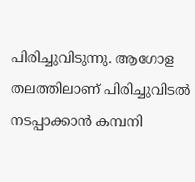പിരിച്ചുവിടുന്നു. ആഗോള തലത്തിലാണ് പിരിച്ചുവിടല്‍ നടപ്പാക്കാന്‍ കമ്പനി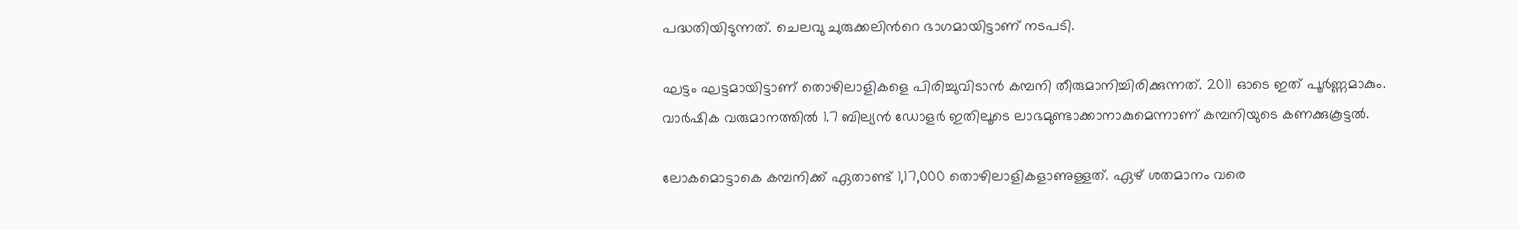പദ്ധതിയിടുന്നത്. ചെലവു ചുരുക്കലിന്‍റെ ഭാഗമായിട്ടാണ് നടപടി.

ഘട്ടം ഘട്ടമായിട്ടാണ് തൊഴിലാളികളെ പിരിച്ചുവിടാന്‍ കമ്പനി തീരുമാനിച്ചിരിക്കുന്നത്. 2011 ഓടെ ഇത് പൂര്‍ണ്ണമാകും. വാര്‍ഷിക വരുമാനത്തില്‍ 1.7 ബില്യന്‍ ഡോളര്‍ ഇതിലൂടെ ലാഭമുണ്ടാക്കാനാകുമെന്നാണ് കമ്പനിയുടെ കണക്കുകൂട്ടല്‍.

ലോകമൊട്ടാകെ കമ്പനിക്ക് ഏതാണ്ട് 1,17,000 തൊഴിലാളികളാണുള്ളത്. ഏഴ് ശതമാനം വരെ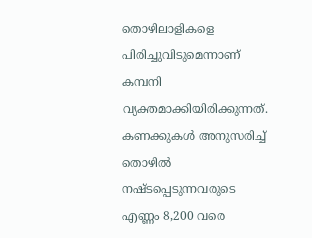തൊഴിലാളികളെ പിരിച്ചുവിടുമെന്നാണ് കമ്പനി വ്യക്തമാക്കിയിരിക്കുന്നത്. കണക്കുകള്‍ അനുസരിച്ച് തൊഴില്‍ നഷ്ടപ്പെടുന്നവരുടെ എണ്ണം 8,200 വരെ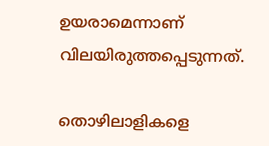ഉയരാമെന്നാണ് വിലയിരുത്തപ്പെടുന്നത്.

തൊഴിലാളികളെ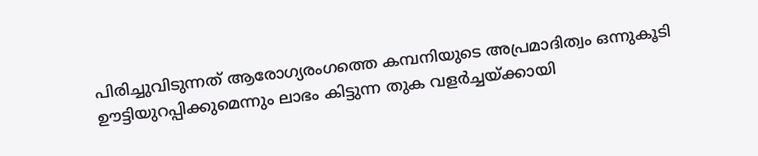പിരിച്ചുവിടുന്നത് ആരോഗ്യരംഗത്തെ കമ്പനിയുടെ അപ്രമാദിത്വം ഒന്നുകൂടി ഊട്ടിയുറപ്പിക്കുമെന്നും ലാഭം കിട്ടുന്ന തുക വളര്‍ച്ചയ്ക്കായി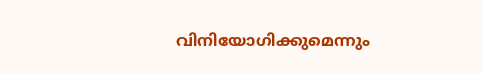വിനിയോഗിക്കുമെന്നും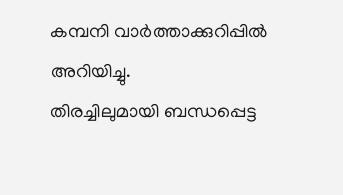കമ്പനി വാര്‍ത്താക്കുറിപ്പില്‍ അറിയിച്ചു.
തിരച്ചിലുമായി ബന്ധപ്പെട്ട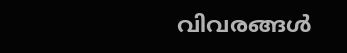വിവരങ്ങള്‍